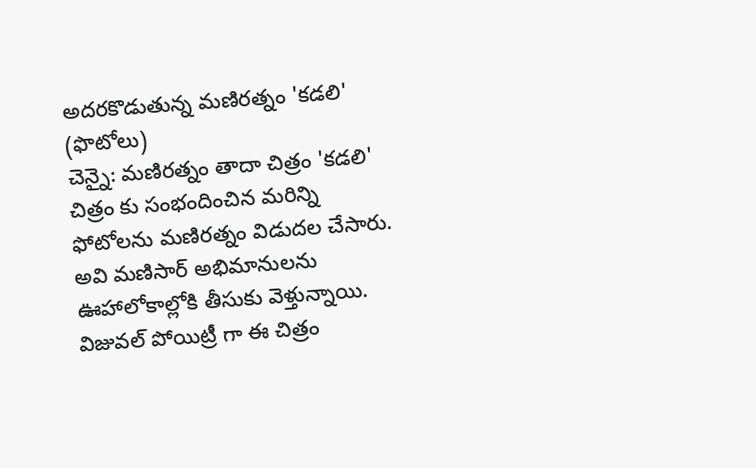అదరకొడుతున్న మణిరత్నం 'కడలి' (ఫొటోలు)
చెన్నై: మణిరత్నం తాదా చిత్రం 'కడలి' చిత్రం కు సంభందించిన మరిన్ని ఫోటోలను మణిరత్నం విడుదల చేసారు. అవి మణిసార్ అభిమానులను ఊహాలోకాల్లోకి తీసుకు వెళ్తున్నాయి. విజువల్ పోయిట్రీ గా ఈ చిత్రం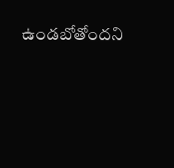ఉండబోతోందని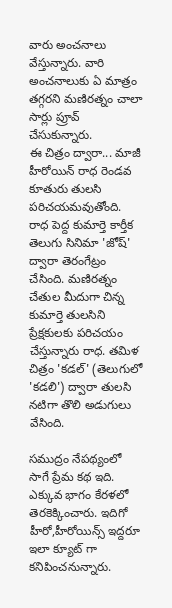వారు అంచనాలు వేస్తున్నారు. వారి అంచనాలుకు ఏ మాత్రం తగ్గరని మణిరత్నం చాలా సార్లు ప్రూవ్ చేసుకున్నారు.
ఈ చిత్రం ద్వారా... మాజీ హీరోయిన్ రాధ రెండవ కూతురు తులసి పరిచయమవుతోంది. రాధ పెద్ద కుమార్తె కార్తీక తెలుగు సినిమా 'జోష్' ద్వారా తెరంగేట్రం చేసింది. మణిరత్నం చేతుల మీదుగా చిన్న కుమార్తె తులసిని ప్రేక్షకులకు పరిచయం చేస్తున్నారు రాధ. తమిళ చిత్రం 'కడల్' (తెలుగులో 'కడలి') ద్వారా తులసి నటిగా తొలి అడుగులు వేసింది.

సముద్రం నేపథ్యంలో సాగే ప్రేమ కథ ఇది. ఎక్కువ భాగం కేరళలో తెరకెక్కించారు. ఇదిగో హీరో,హీరోయిన్స్ ఇద్దరూ ఇలా క్యూట్ గా కనిపించనున్నారు.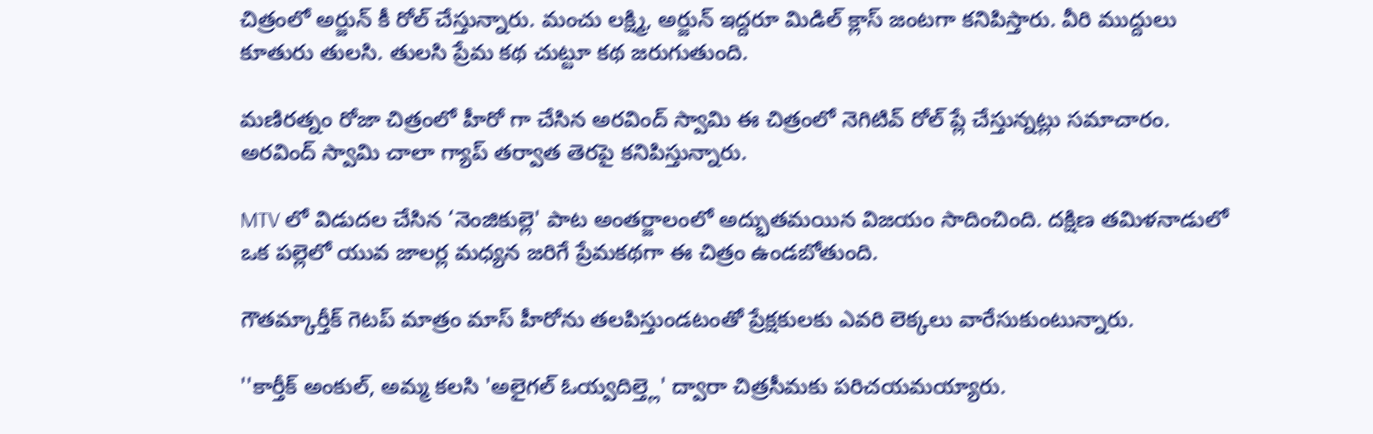చిత్రంలో అర్జున్ కీ రోల్ చేస్తున్నారు. మంచు లక్ష్మి, అర్జున్ ఇద్దరూ మిడిల్ క్లాస్ జంటగా కనిపిస్తారు. వీరి ముద్దులు కూతురు తులసి. తులసి ప్రేమ కథ చుట్టూ కథ జరుగుతుంది.

మణిరత్నం రోజా చిత్రంలో హీరో గా చేసిన అరవింద్ స్వామి ఈ చిత్రంలో నెగిటివ్ రోల్ ప్లే చేస్తున్నట్లు సమాచారం. అరవింద్ స్వామి చాలా గ్యాప్ తర్వాత తెరపై కనిపిస్తున్నారు.

MTV లో విడుదల చేసిన ‘నెంజికుల్లె' పాట అంతర్జాలంలో అద్భుతమయిన విజయం సాదించింది. దక్షిణ తమిళనాడులో ఒక పల్లెలో యువ జాలర్ల మధ్యన జరిగే ప్రేమకథగా ఈ చిత్రం ఉండబోతుంది.

గౌతమ్కార్తీక్ గెటప్ మాత్రం మాస్ హీరోను తలపిస్తుండటంతో ప్రేక్షకులకు ఎవరి లెక్కలు వారేసుకుంటున్నారు.

''కార్తీక్ అంకుల్, అమ్మ కలసి 'అలైగల్ ఓయ్వదిల్త్లె' ద్వారా చిత్రసీమకు పరిచయమయ్యారు.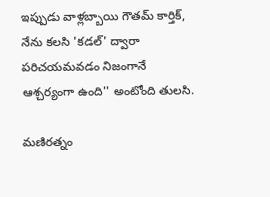ఇప్పుడు వాళ్లబ్బాయి గౌతమ్ కార్తిక్, నేను కలసి 'కడల్' ద్వారా పరిచయమవడం నిజంగానే ఆశ్చర్యంగా ఉంది'' అంటోంది తులసి.

మణిరత్నం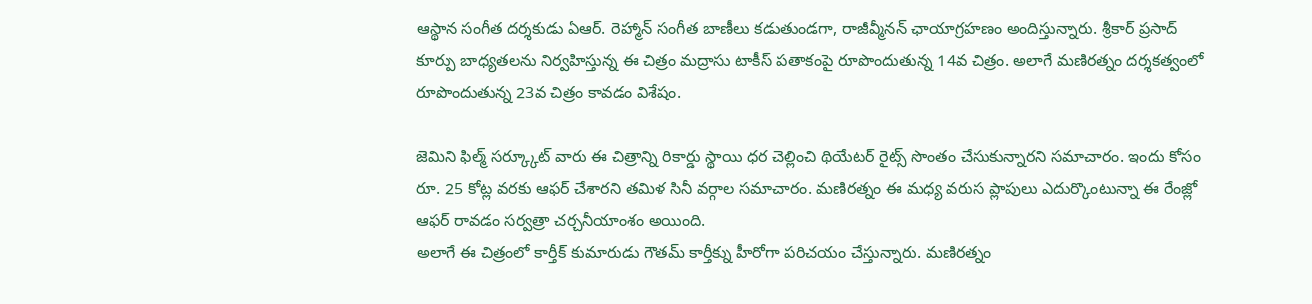ఆస్థాన సంగీత దర్శకుడు ఏఆర్. రెహ్మాన్ సంగీత బాణీలు కడుతుండగా, రాజీవ్మీనన్ ఛాయాగ్రహణం అందిస్తున్నారు. శ్రీకార్ ప్రసాద్ కూర్పు బాధ్యతలను నిర్వహిస్తున్న ఈ చిత్రం మద్రాసు టాకీస్ పతాకంపై రూపొందుతున్న 14వ చిత్రం. అలాగే మణిరత్నం దర్శకత్వంలో రూపొందుతున్న 23వ చిత్రం కావడం విశేషం.

జెమిని ఫిల్మ్ సర్క్కూట్ వారు ఈ చిత్రాన్ని రికార్డు స్థాయి ధర చెల్లించి థియేటర్ రైట్స్ సొంతం చేసుకున్నారని సమాచారం. ఇందు కోసం రూ. 25 కోట్ల వరకు ఆఫర్ చేశారని తమిళ సినీ వర్గాల సమాచారం. మణిరత్నం ఈ మధ్య వరుస ప్లాపులు ఎదుర్కొంటున్నా ఈ రేంజ్లో ఆఫర్ రావడం సర్వత్రా చర్చనీయాంశం అయింది.
అలాగే ఈ చిత్రంలో కార్తీక్ కుమారుడు గౌతమ్ కార్తీక్ను హీరోగా పరిచయం చేస్తున్నారు. మణిరత్నం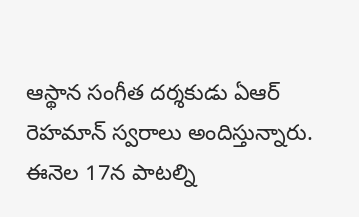ఆస్థాన సంగీత దర్శకుడు ఏఆర్ రెహమాన్ స్వరాలు అందిస్తున్నారు. ఈనెల 17న పాటల్ని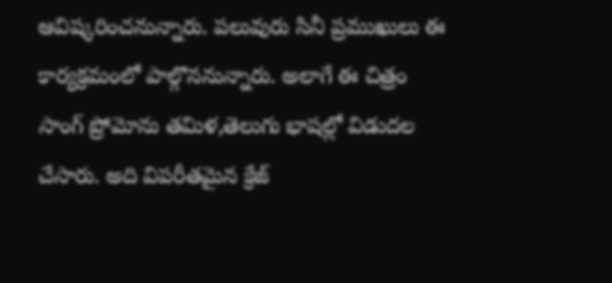ఆవిష్కరించనున్నారు. పలువురు సినీ ప్రముఖులు ఈ కార్యక్రమంలో పాల్గొననున్నారు. అలాగే ఈ చిత్రం సాంగ్ ప్రోమోను తమిళ,తెలుగు భాషల్లో విడుదల చేసారు. అది విపరీతమైన క్రేజ్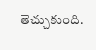తెచ్చుకుంది.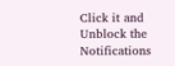Click it and Unblock the Notifications